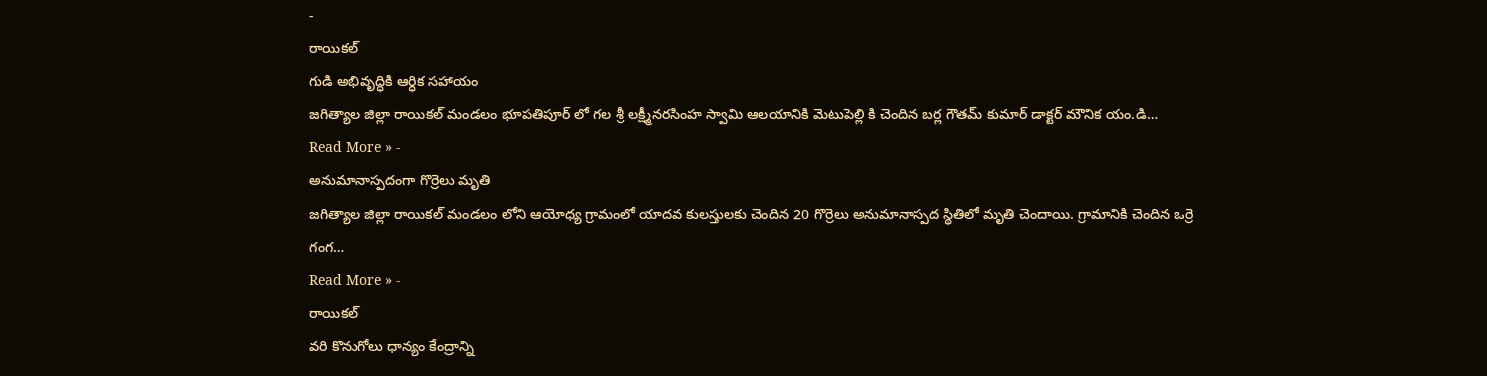-
రాయికల్
గుడి అభివృద్ధికి ఆర్ధిక సహాయం
జగిత్యాల జిల్లా రాయికల్ మండలం భూపతిపూర్ లో గల శ్రీ లక్ష్మీనరసింహ స్వామి ఆలయానికి మెటుపెల్లి కి చెందిన బర్ల గౌతమ్ కుమార్ డాక్టర్ మౌనిక యం.డి…
Read More » -
అనుమానాస్పదంగా గొర్రెలు మృతి
జగిత్యాల జిల్లా రాయికల్ మండలం లోని ఆయోధ్య గ్రామంలో యాదవ కులస్తులకు చెందిన 20 గొర్రెలు అనుమానాస్పద స్థితిలో మృతి చెందాయి. గ్రామానికి చెందిన ఒర్రె గంగ…
Read More » -
రాయికల్
వరి కొనుగోలు ధాన్యం కేంద్రాన్ని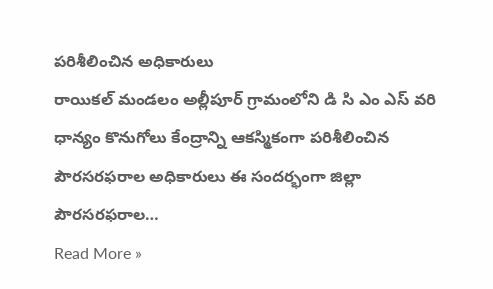పరిశీలించిన అధికారులు
రాయికల్ మండలం అల్లీపూర్ గ్రామంలోని డి సి ఎం ఎస్ వరి ధాన్యం కొనుగోలు కేంద్రాన్ని ఆకస్మికంగా పరిశీలించిన పౌరసరఫరాల అధికారులు ఈ సందర్భంగా జిల్లా పౌరసరఫరాల…
Read More »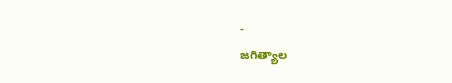-
జగిత్యాల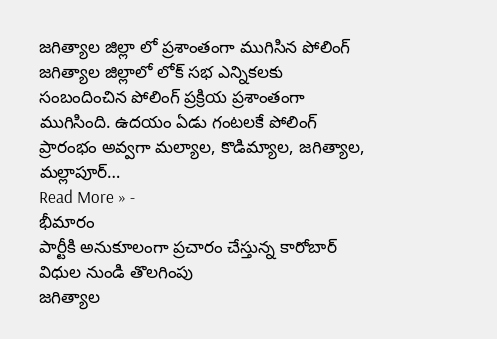జగిత్యాల జిల్లా లో ప్రశాంతంగా ముగిసిన పోలింగ్
జగిత్యాల జిల్లాలో లోక్ సభ ఎన్నికలకు సంబందించిన పోలింగ్ ప్రక్రియ ప్రశాంతంగా ముగిసింది. ఉదయం ఏడు గంటలకే పోలింగ్ ప్రారంభం అవ్వగా మల్యాల, కొడిమ్యాల, జగిత్యాల, మల్లాపూర్…
Read More » -
భీమారం
పార్టీకి అనుకూలంగా ప్రచారం చేస్తున్న కారోబార్ విధుల నుండి తొలగింపు
జగిత్యాల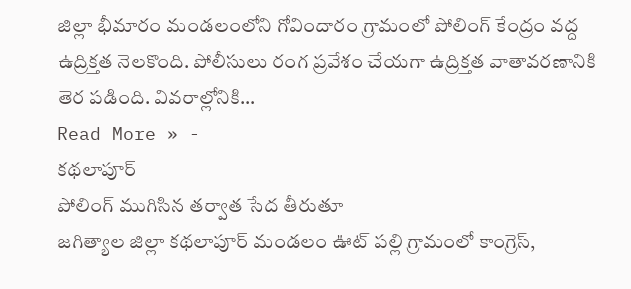జిల్లా భీమారం మండలంలోని గోవిందారం గ్రామంలో పోలింగ్ కేంద్రం వద్ద ఉద్రిక్తత నెలకొంది. పోలీసులు రంగ ప్రవేశం చేయగా ఉద్రిక్తత వాతావరణానికి తెర పడింది. వివరాల్లోనికి…
Read More » -
కథలాపూర్
పోలింగ్ ముగిసిన తర్వాత సేద తీరుతూ
జగిత్యాల జిల్లా కథలాపూర్ మండలం ఊట్ పల్లి గ్రామంలో కాంగ్రెస్,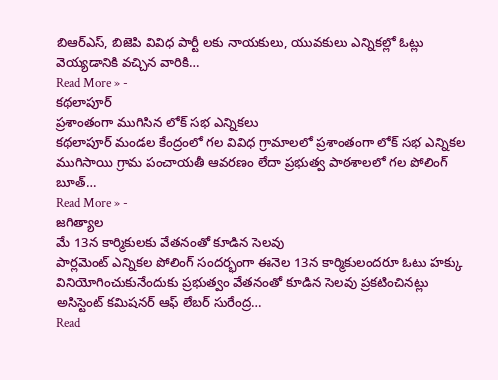బిఆర్ఎస్, బిజెపి వివిధ పార్టీ లకు నాయకులు, యువకులు ఎన్నికల్లో ఓట్లు వెయ్యడానికి వచ్చిన వారికి…
Read More » -
కథలాపూర్
ప్రశాంతంగా ముగిసిన లోక్ సభ ఎన్నికలు
కథలాపూర్ మండల కేంద్రంలో గల వివిధ గ్రామాలలో ప్రశాంతంగా లోక్ సభ ఎన్నికల ముగిసాయి గ్రామ పంచాయతీ ఆవరణం లేదా ప్రభుత్వ పాఠశాలలో గల పోలింగ్ బూత్…
Read More » -
జగిత్యాల
మే 13న కార్మికులకు వేతనంతో కూడిన సెలవు
పార్లమెంట్ ఎన్నికల పోలింగ్ సందర్భంగా ఈనెల 13న కార్మికులందరూ ఓటు హక్కు వినియోగించుకునేందుకు ప్రభుత్వం వేతనంతో కూడిన సెలవు ప్రకటించినట్లు అసిస్టెంట్ కమిషనర్ ఆఫ్ లేబర్ సురేంద్ర…
Read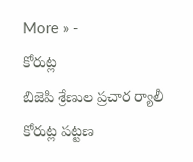More » -
కోరుట్ల
బిజెపి శ్రేణుల ప్రచార ర్యాలీ
కోరుట్ల పట్టణ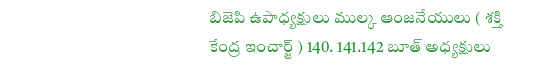బిజెపి ఉపాధ్యక్షులు ముల్క ఆంజనేయులు ( శక్తి కేంద్ర ఇంచార్జ్ ) 140. 141.142 బూత్ అధ్యక్షులు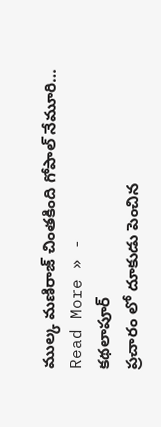ముల్క మణిరాజ్ చింతకింది గోపాల్ నేమూరి…
Read More » -
కథలాపూర్
ప్రచారం లో దూకుడు పెంచిన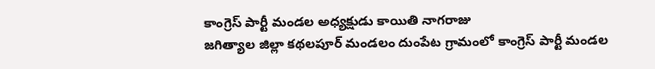కాంగ్రెస్ పార్టీ మండల అధ్యక్షుడు కాయితి నాగరాజు
జగిత్యాల జిల్లా కథలపూర్ మండలం దుంపేట గ్రామంలో కాంగ్రెస్ పార్టీ మండల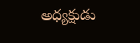అధ్యక్షుడు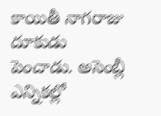కాయితీ నాగరాజు దూకుడు పెంచాడు. అసెంబ్లీ ఎన్నికల్లో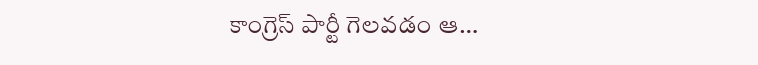కాంగ్రెస్ పార్టీ గెలవడం ఆ…